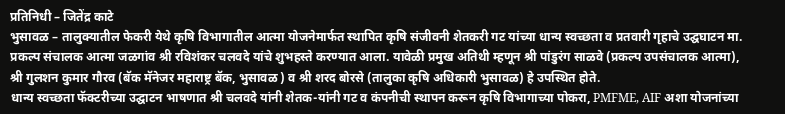प्रतिनिधी – जितेंद्र काटे
भुसावळ – तालुक्यातील फेकरी येथे कृषि विभागातील आत्मा योजनेमार्फत स्थापित कृषि संजीवनी शेतकरी गट यांच्या धान्य स्वच्छता व प्रतवारी गृहाचे उद्घघाटन मा. प्रकल्प संचालक आत्मा जळगांव श्री रविशंकर चलवदे यांचे शुभहस्ते करण्यात आला. यावेळी प्रमुख अतिथी म्हणून श्री पांडुरंग साळवे (प्रकल्प उपसंचालक आत्मा), श्री गुलशन कुमार गौरव (बॅक मॅनेजर महाराष्ट्र बॅक, भुसावळ ) व श्री शरद बोरसे (तालुका कृषि अधिकारी भुसावळ) हे उपस्थित होते.
धान्य स्वच्छता फॅक्टरीच्या उद्घाटन भाषणात श्री चलवदे यांनी शेतक-यांनी गट व कंपनीची स्थापन करून कृषि विभागाच्या पोकरा, PMFME, AIF अशा योजनांच्या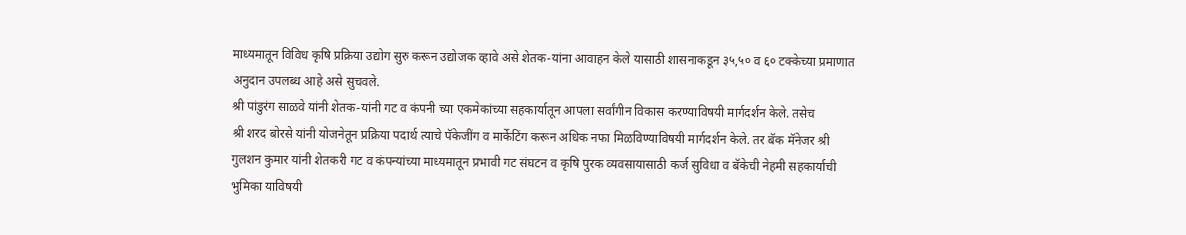माध्यमातून विविध कृषि प्रक्रिया उद्योग सुरु करून उद्योजक व्हावे असे शेतक-यांना आवाहन केले यासाठी शासनाकडून ३५,५० व ६० टक्केच्या प्रमाणात अनुदान उपलब्ध आहे असे सुचवले.
श्री पांडुरंग साळवे यांनी शेतक-यांनी गट व कंपनी च्या एकमेकांच्या सहकार्यातून आपला सर्वांगीन विकास करण्याविषयी मार्गदर्शन केले. तसेच
श्री शरद बोरसे यांनी योजनेतून प्रक्रिया पदार्थ त्याचे पॅकेजींग व मार्केटिंग करून अधिक नफा मिळविण्याविषयी मार्गदर्शन केले. तर बॅक मॅनेजर श्री गुलशन कुमार यांनी शेतकरी गट व कंपन्यांच्या माध्यमातून प्रभावी गट संघटन व कृषि पुरक व्यवसायासाठी कर्ज सुविधा व बॅकेची नेहमी सहकार्याची भुमिका याविषयी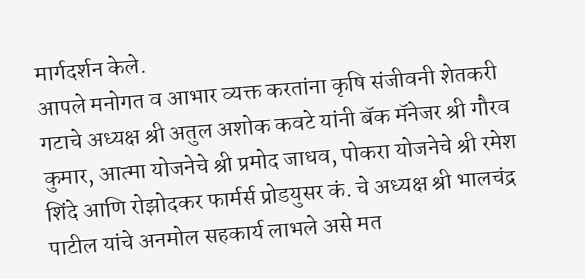मार्गदर्शन केले.
आपले मनोगत व आभार व्यक्त करतांना कृषि संजीवनी शेतकरी गटाचे अध्यक्ष श्री अतुल अशोक कवटे यांनी बॅक मॅनेजर श्री गौरव कुमार, आत्मा योजनेचे श्री प्रमोद जाधव, पोकरा योजनेचे श्री रमेश शिंदे आणि रोझोदकर फार्मर्स प्रोडयुसर कं. चे अध्यक्ष श्री भालचंद्र पाटील यांचे अनमोल सहकार्य लाभले असे मत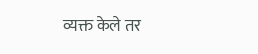व्यक्त केले तर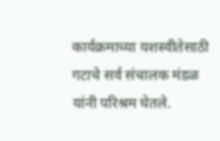कार्यक्रमाच्या यशस्वीतेसाठी गटाचे सर्व संचालक मंडळ यांनी परिश्रम घेतले.